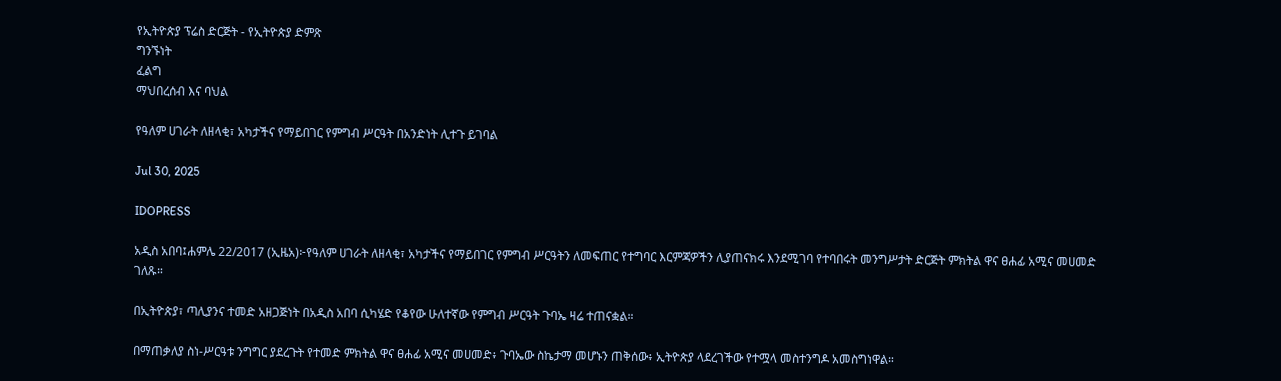የኢትዮጵያ ፕሬስ ድርጅት - የኢትዮጵያ ድምጽ
ግንኙነት
ፈልግ
ማህበረሰብ እና ባህል

የዓለም ሀገራት ለዘላቂ፣ አካታችና የማይበገር የምግብ ሥርዓት በአንድነት ሊተጉ ይገባል

Jul 30, 2025

IDOPRESS

አዲስ አበባ፤ሐምሌ 22/2017 (ኢዜአ)፦የዓለም ሀገራት ለዘላቂ፣ አካታችና የማይበገር የምግብ ሥርዓትን ለመፍጠር የተግባር እርምጃዎችን ሊያጠናክሩ እንደሚገባ የተባበሩት መንግሥታት ድርጅት ምክትል ዋና ፀሐፊ አሚና መሀመድ ገለጹ።

በኢትዮጵያ፣ ጣሊያንና ተመድ አዘጋጅነት በአዲስ አበባ ሲካሄድ የቆየው ሁለተኛው የምግብ ሥርዓት ጉባኤ ዛሬ ተጠናቋል።

በማጠቃለያ ስነ-ሥርዓቱ ንግግር ያደረጉት የተመድ ምክትል ዋና ፀሐፊ አሚና መሀመድ፥ ጉባኤው ስኬታማ መሆኑን ጠቅሰው፥ ኢትዮጵያ ላደረገችው የተሟላ መስተንግዶ አመስግነዋል።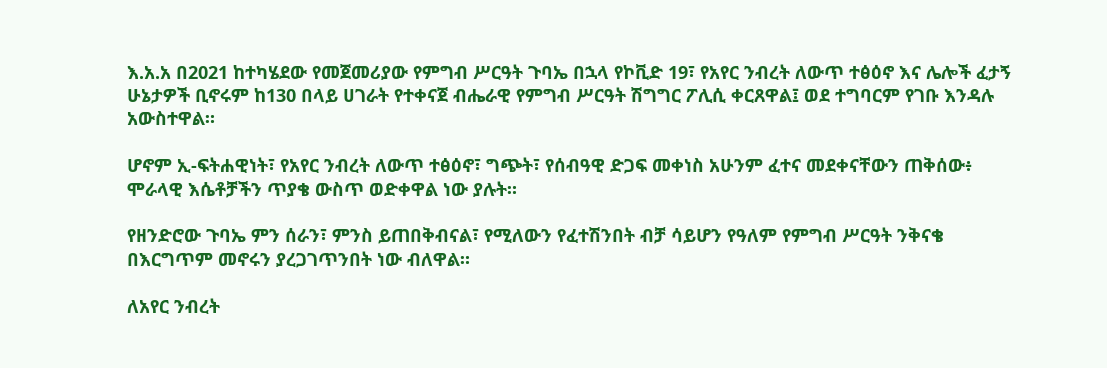እ.አ.አ በ2021 ከተካሄደው የመጀመሪያው የምግብ ሥርዓት ጉባኤ በኋላ የኮቪድ 19፣ የአየር ንብረት ለውጥ ተፅዕኖ እና ሌሎች ፈታኝ ሁኔታዎች ቢኖሩም ከ130 በላይ ሀገራት የተቀናጀ ብሔራዊ የምግብ ሥርዓት ሽግግር ፖሊሲ ቀርጸዋል፤ ወደ ተግባርም የገቡ እንዳሉ አውስተዋል።

ሆኖም ኢ-ፍትሐዊነት፣ የአየር ንብረት ለውጥ ተፅዕኖ፣ ግጭት፣ የሰብዓዊ ድጋፍ መቀነስ አሁንም ፈተና መደቀናቸውን ጠቅሰው፥ ሞራላዊ እሴቶቻችን ጥያቄ ውስጥ ወድቀዋል ነው ያሉት።

የዘንድሮው ጉባኤ ምን ሰራን፣ ምንስ ይጠበቅብናል፣ የሚለውን የፈተሽንበት ብቻ ሳይሆን የዓለም የምግብ ሥርዓት ንቅናቄ በእርግጥም መኖሩን ያረጋገጥንበት ነው ብለዋል።

ለአየር ንብረት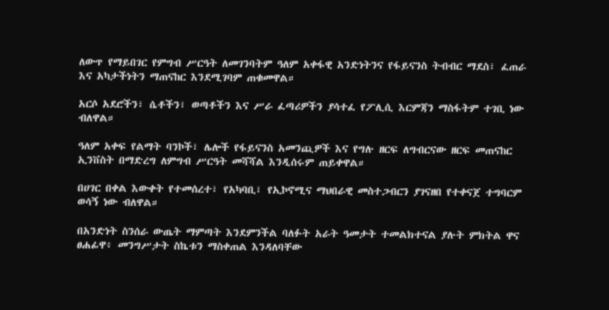ለውጥ የማይበገር የምግብ ሥርዓት ለመገንባትም ዓለም አቀፋዊ አንድነትንና የፋይናንስ ትብብር ማደስ፣ ፈጠራ እና አካታችነትን ማጠናከር እንደሚገባም ጠቁመዋል።

አርሶ አደሮችን፣ ሴቶችን፣ ወጣቶችን እና ሥራ ፈጣሪዎችን ያሳተፈ የፖሊሲ እርምጃን ማስፋትም ተገቢ ነው ብለዋል።

ዓለም አቀፍ የልማት ባንኮች፣ ሌሎች የፋይናንስ አመንጪዎች እና የግሉ ዘርፍ ለግብርናው ዘርፍ መጠናከር ኢንቨስት በማድረግ ለምግብ ሥርዓት መሻሻል እንዲሰሩም ጠይቀዋል።

በሀገር በቀል እውቀት የተመሰረተ፣ የአካባቢ፣ የኢኮኖሚና ማህበራዊ መስተጋብርን ያገናዘበ የተቀናጀ ተግባርም ወሳኝ ነው ብለዋል።

በአንድነት ስንሰራ ውጤት ማምጣት እንደምንችል ባለፉት አራት ዓመታት ተመልክተናል ያሉት ምክትል ዋና ፀሐፊዋ፥ መንግሥታት ስኬቱን ማስቀጠል እንዳለባቸው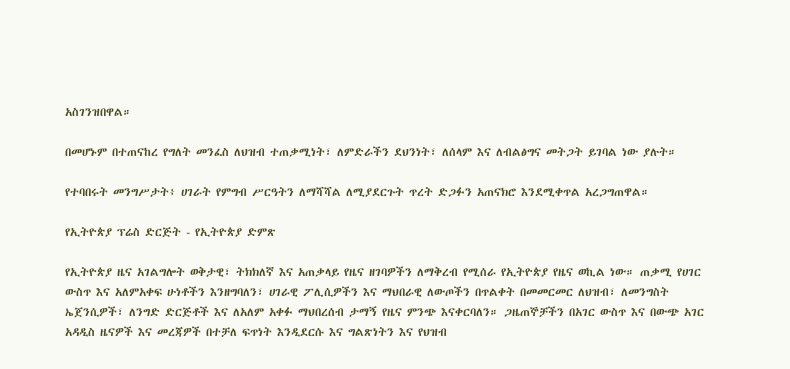አስገንዝበዋል።

በመሆኑም በተጠናከረ የግለት መንፈስ ለህዝብ ተጠቃሚነት፣ ለምድራችን ደህንነት፣ ለሰላም እና ለብልፅግና መትጋት ይገባል ነው ያሉት።

የተባበሩት መንግሥታት፥ ሀገራት የምግብ ሥርዓትን ለማሻሻል ለሚያደርጉት ጥረት ድጋፉን አጠናክሮ እንደሚቀጥል አረጋግጠዋል።

የኢትዮጵያ ፕሬስ ድርጅት - የኢትዮጵያ ድምጽ

የኢትዮጵያ ዜና አገልግሎት ወቅታዊ፣ ትክክለኛ እና አጠቃላይ የዜና ዘገባዎችን ለማቅረብ የሚሰራ የኢትዮጵያ የዜና ወኪል ነው። ጠቃሚ የሀገር ውስጥ እና አለምአቀፍ ሁነቶችን እንዘግባለን፣ ሀገራዊ ፖሊሲዎችን እና ማህበራዊ ለውጦችን በጥልቀት በመመርመር ለህዝብ፣ ለመንግስት ኤጀንሲዎች፣ ለንግድ ድርጅቶች እና ለአለም አቀፉ ማህበረሰብ ታማኝ የዜና ምንጭ እናቀርባለን። ጋዜጠኞቻችን በአገር ውስጥ እና በውጭ አገር አዳዲስ ዜናዎች እና መረጃዎች በተቻለ ፍጥነት እንዲደርሱ እና ግልጽነትን እና የህዝብ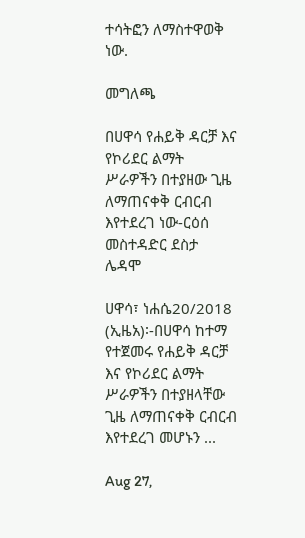ተሳትፎን ለማስተዋወቅ ነው.

መግለጫ

በሀዋሳ የሐይቅ ዳርቻ እና የኮሪደር ልማት ሥራዎችን በተያዘው ጊዜ ለማጠናቀቅ ርብርብ እየተደረገ ነው-ርዕሰ መስተዳድር ደስታ ሌዳሞ

ሀዋሳ፣ ነሐሴ20/2018 (ኢዜአ)፡-በሀዋሳ ከተማ የተጀመሩ የሐይቅ ዳርቻ እና የኮሪደር ልማት ሥራዎችን በተያዘላቸው ጊዜ ለማጠናቀቅ ርብርብ እየተደረገ መሆኑን ...

Aug 27,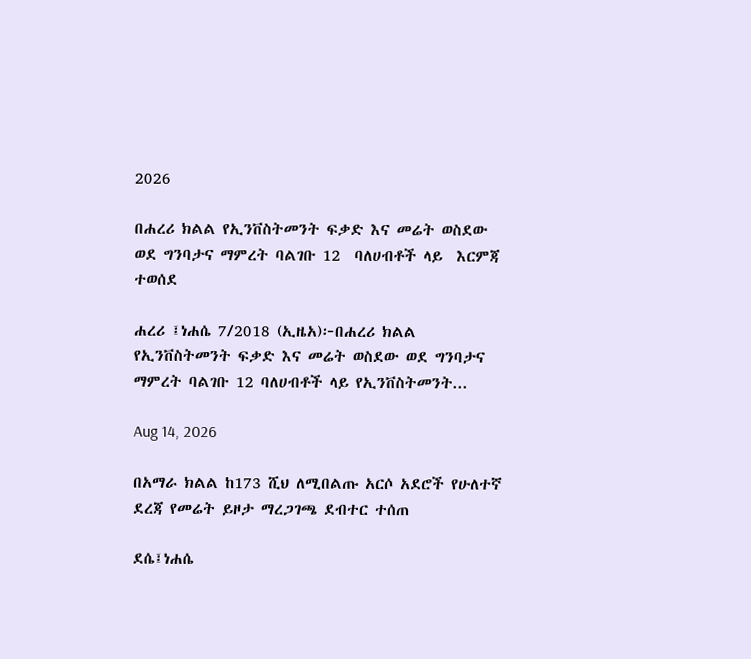2026

በሐረሪ ክልል የኢንቨስትመንት ፍቃድ እና መሬት ወስደው ወደ ግንባታና ማምረት ባልገቡ 12  ባለሀብቶች ላይ  እርምጃ ተወሰደ

ሐረሪ ፤ነሐሴ 7/2018 (ኢዜአ)፦በሐረሪ ክልል የኢንቨስትመንት ፍቃድ እና መሬት ወስደው ወደ ግንባታና ማምረት ባልገቡ 12 ባለሀብቶች ላይ የኢንቨስትመንት...

Aug 14, 2026

በአማራ ክልል ከ173 ሺህ ለሚበልጡ አርሶ አደሮች የሁለተኛ ደረጃ የመሬት ይዞታ ማረጋገጫ ደብተር ተሰጠ

ደሴ፤ነሐሴ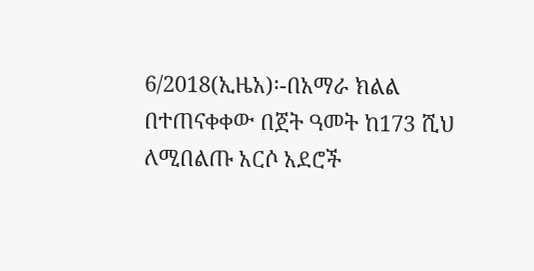6/2018(ኢዜአ)፡-በአማራ ክልል በተጠናቀቀው በጀት ዓመት ከ173 ሺህ ለሚበልጡ አርሶ አደሮች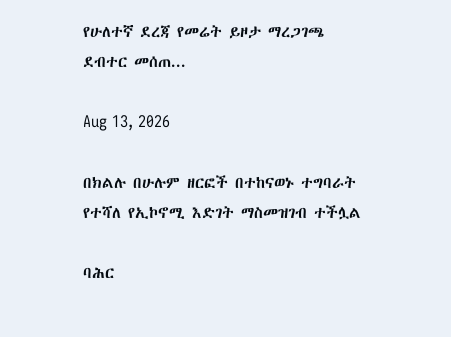የሁለተኛ ደረጃ የመሬት ይዞታ ማረጋገጫ ደብተር መሰጠ...

Aug 13, 2026

በክልሉ በሁሉም ዘርፎች በተከናወኑ ተግባራት የተሻለ የኢኮኖሚ እድገት ማስመዝገብ ተችሏል

ባሕር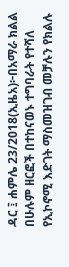ዳር ፤ ሐምሌ 23/2018(ኢዜአ)፦በአማራ ክልል በሁሉም ዘርፎች በተከናወኑ ተግባራት የተሻለ የኢኮኖሚ እድገት ማስመዝገብ መቻሉን የክልሉ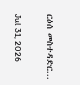ርዕሰ መስተዳድር...

Jul 31, 2026